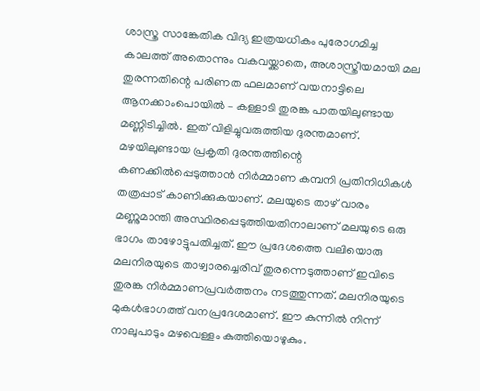ശാസ്ത്ര സാങ്കേതിക വിദ്യ ഇത്രയധികം പുരോഗമിച്ച കാലത്ത് അതൊന്നും വകവയ്ക്കാതെ, അശാസ്ത്രീയമായി മല തുരന്നതിന്റെ പരിണത ഫലമാണ് വയനാട്ടിലെ ആനക്കാംപൊയിൽ – കള്ളാടി തുരങ്ക പാതയിലുണ്ടായ മണ്ണിടിച്ചിൽ. ഇത് വിളിച്ചുവരുത്തിയ ദുരന്തമാണ്. മഴയിലുണ്ടായ പ്രകൃതി ദുരന്തത്തിന്റെ കണക്കിൽപ്പെടുത്താൻ നിർമ്മാണ കമ്പനി പ്രതിനിധികൾ തത്രപ്പാട് കാണിക്കുകയാണ്. മലയുടെ താഴ് വാരം മണ്ണുമാന്തി അസ്ഥിരപ്പെടുത്തിയതിനാലാണ് മലയുടെ ഒരു ഭാഗം താഴോട്ടുപതിച്ചത്. ഈ പ്രദേശത്തെ വലിയൊരു മലനിരയുടെ താഴ്വാരച്ചെരിവ് തുരന്നെടുത്താണ് ഇവിടെ തുരങ്ക നിർമ്മാണപ്രവർത്തനം നടത്തുന്നത്. മലനിരയുടെ മുകൾഭാഗത്ത് വനപ്രദേശമാണ്. ഈ കുന്നിൽ നിന്ന് നാലുപാടും മഴവെള്ളം കുത്തിയൊഴുകും.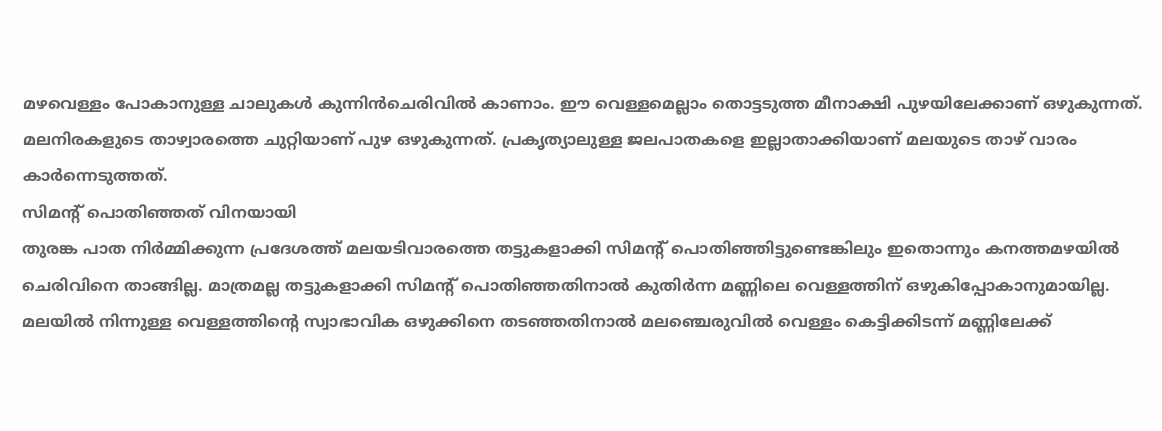മഴവെള്ളം പോകാനുള്ള ചാലുകൾ കുന്നിൻചെരിവിൽ കാണാം. ഈ വെള്ളമെല്ലാം തൊട്ടടുത്ത മീനാക്ഷി പുഴയിലേക്കാണ് ഒഴുകുന്നത്. മലനിരകളുടെ താഴ്വാരത്തെ ചുറ്റിയാണ് പുഴ ഒഴുകുന്നത്. പ്രകൃത്യാലുള്ള ജലപാതകളെ ഇല്ലാതാക്കിയാണ് മലയുടെ താഴ് വാരം കാർന്നെടുത്തത്.
സിമന്റ് പൊതിഞ്ഞത് വിനയായി
തുരങ്ക പാത നിർമ്മിക്കുന്ന പ്രദേശത്ത് മലയടിവാരത്തെ തട്ടുകളാക്കി സിമന്റ് പൊതിഞ്ഞിട്ടുണ്ടെങ്കിലും ഇതൊന്നും കനത്തമഴയിൽ ചെരിവിനെ താങ്ങില്ല. മാത്രമല്ല തട്ടുകളാക്കി സിമന്റ് പൊതിഞ്ഞതിനാൽ കുതിർന്ന മണ്ണിലെ വെള്ളത്തിന് ഒഴുകിപ്പോകാനുമായില്ല. മലയിൽ നിന്നുള്ള വെള്ളത്തിന്റെ സ്വാഭാവിക ഒഴുക്കിനെ തടഞ്ഞതിനാൽ മലഞ്ചെരുവിൽ വെള്ളം കെട്ടിക്കിടന്ന് മണ്ണിലേക്ക്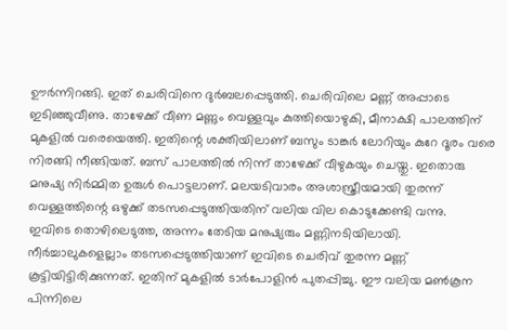ഊർന്നിറങ്ങി. ഇത് ചെരിവിനെ ദുർബലപ്പെടുത്തി. ചെരിവിലെ മണ്ണ് അപ്പാടെ ഇടിഞ്ഞുവീണു. താഴേക്ക് വീണ മണ്ണും വെള്ളവും കുത്തിയൊഴുകി, മീനാക്ഷി പാലത്തിന് മുകളിൽ വരെയെത്തി. ഇതിന്റെ ശക്തിയിലാണ് ബസും ടാങ്കർ ലോറിയും കുറേ ദൂരം വരെ നിരങ്ങി നീങ്ങിയത്. ബസ് പാലത്തിൽ നിന്ന് താഴേക്ക് വീഴുകയും ചെയ്തു. ഇതൊരു മനുഷ്യ നിർമ്മിത ഉരുൾ പൊട്ടലാണ്. മലയടിവാരം അശാസ്ത്രീയമായി തുരന്ന് വെള്ളത്തിന്റെ ഒഴുക്ക് തടസപ്പെടുത്തിയതിന് വലിയ വില കൊടുക്കേണ്ടി വന്നു.
ഇവിടെ തൊഴിലെടുത്ത, അന്നം തേടിയ മനുഷ്യരും മണ്ണിനടിയിലായി. നീർച്ചാലുകളെല്ലാം തടസപ്പെടുത്തിയാണ് ഇവിടെ ചെരിവ് തുരന്ന മണ്ണ് കൂട്ടിയിട്ടിരിക്കുന്നത്. ഇതിന് മുകളിൽ ടാർപോളിൻ പുതപ്പിച്ചു. ഈ വലിയ മൺകൂന പിന്നിലെ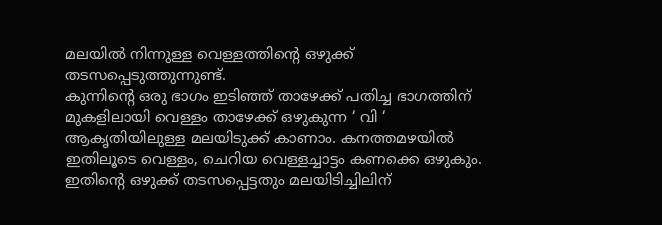മലയിൽ നിന്നുള്ള വെള്ളത്തിന്റെ ഒഴുക്ക് തടസപ്പെടുത്തുന്നുണ്ട്.
കുന്നിന്റെ ഒരു ഭാഗം ഇടിഞ്ഞ് താഴേക്ക് പതിച്ച ഭാഗത്തിന് മുകളിലായി വെള്ളം താഴേക്ക് ഒഴുകുന്ന ‘ വി ‘ ആകൃതിയിലുള്ള മലയിടുക്ക് കാണാം. കനത്തമഴയിൽ ഇതിലൂടെ വെള്ളം, ചെറിയ വെള്ളച്ചാട്ടം കണക്കെ ഒഴുകും. ഇതിന്റെ ഒഴുക്ക് തടസപ്പെട്ടതും മലയിടിച്ചിലിന്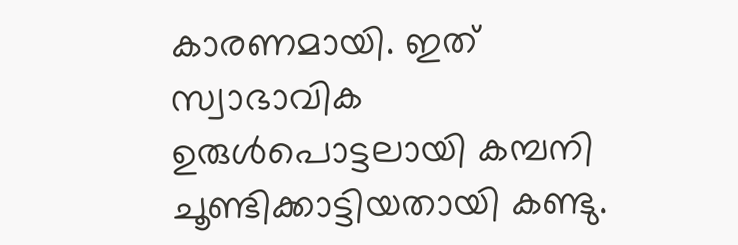കാരണമായി. ഇത് സ്വാഭാവിക ഉരുൾപൊട്ടലായി കമ്പനി ചൂണ്ടിക്കാട്ടിയതായി കണ്ടു.